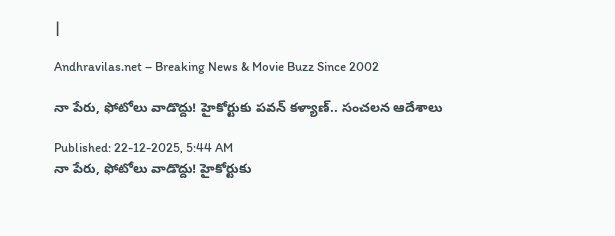|

Andhravilas.net – Breaking News & Movie Buzz Since 2002

నా పేరు, ఫోటోలు వాడొద్దు! హైకోర్టుకు పవన్ కళ్యాణ్.. సంచలన ఆదేశాలు

Published: 22-12-2025, 5:44 AM
నా పేరు, ఫోటోలు వాడొద్దు! హైకోర్టుకు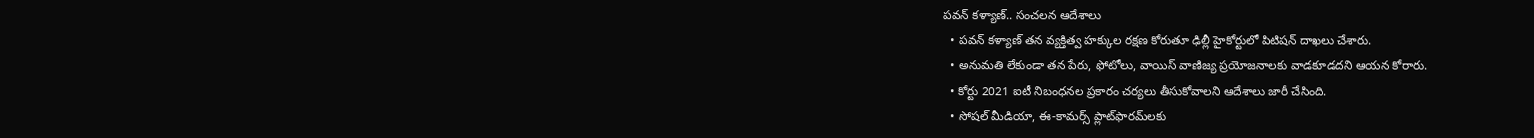పవన్ కళ్యాణ్.. సంచలన ఆదేశాలు
  • పవన్ కళ్యాణ్ తన వ్యక్తిత్వ హక్కుల రక్షణ కోరుతూ ఢిల్లీ హైకోర్టులో పిటిషన్ దాఖలు చేశారు.
  • అనుమతి లేకుండా తన పేరు, ఫోటోలు, వాయిస్ వాణిజ్య ప్రయోజనాలకు వాడకూడదని ఆయన కోరారు.
  • కోర్టు 2021 ఐటీ నిబంధనల ప్రకారం చర్యలు తీసుకోవాలని ఆదేశాలు జారీ చేసింది.
  • సోషల్ మీడియా, ఈ-కామర్స్ ప్లాట్‌ఫారమ్‌లకు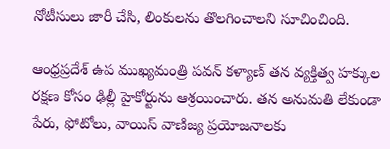నోటీసులు జారీ చేసి, లింకులను తొలగించాలని సూచించింది.

ఆంధ్రప్రదేశ్ ఉప ముఖ్యమంత్రి పవన్ కళ్యాణ్ తన వ్యక్తిత్వ హక్కుల రక్షణ కోసం ఢిల్లీ హైకోర్టును ఆశ్రయించారు. తన అనుమతి లేకుండా పేరు, ఫోటోలు, వాయిస్ వాణిజ్య ప్రయోజనాలకు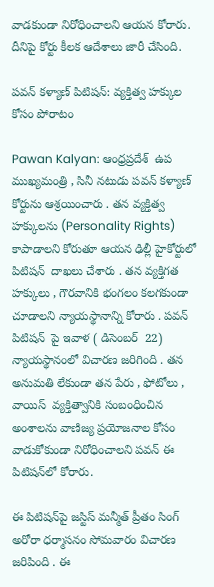వాడకుండా నిరోధించాలని ఆయన కోరారు. దీనిపై కోర్టు కీలక ఆదేశాలు జారీ చేసింది.

పవన్ కళ్యాణ్ పిటిషన్: వ్యక్తిత్వ హక్కుల కోసం పోరాటం

Pawan Kalyan: ఆంధ్రప్రదేశ్ ‌ ఉప ముఖ్యమంత్రి , సినీ నటుడు పవన్ కళ్యాణ్ ‌ కోర్టును ఆశ్రయించారు . తన వ్యక్తిత్వ హక్కులను (Personality Rights) కాపాడాలని కోరుతూ ఆయన ఢిల్లీ హైకోర్టులో పిటిషన్ ‌ దాఖలు చేశారు . తన వ్యక్తిగత హక్కులు , గౌరవానికి భంగలం కలగకుండా చూడాలని న్యాయస్థానాన్ని కోరారు . పవన్ ‌ పిటిషన్ ‌ పై ఇవాళ ( డిసెంబర్ ‌ 22) న్యాయస్థానంలో విచారణ జరిగింది . తన అనుమతి లేకుండా తన పేరు , ఫోటోలు , వాయిస్ ‌ వ్యక్తిత్వానికి సంబంధించిన అంశాలను వాణిజ్య ప్రయోజనాల కోసం వాడుకోకుండా నిరోధించాలని పవన్ ఈ పిటిషన్‌లో కోరారు.

ఈ పిటిషన్‌పై జస్టిస్ మన్మీత్ ప్రీతం సింగ్ అరోరా ధర్మాసనం సోమవారం విచారణ జరిపింది . ఈ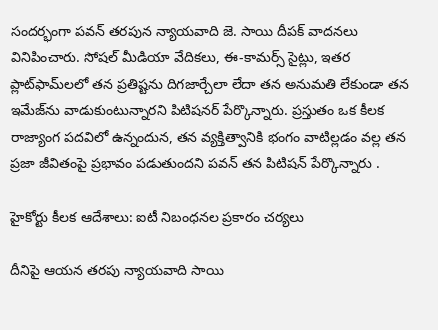సందర్భంగా పవన్ తరపున న్యాయవాది జె. సాయి దీపక్ వాదనలు వినిపించారు. సోషల్ మీడియా వేదికలు, ఈ-కామర్స్ సైట్లు, ఇతర ప్లాట్‌ఫామ్‌లలో తన ప్రతిష్టను దిగజార్చేలా లేదా తన అనుమతి లేకుండా తన ఇమేజ్‌ను వాడుకుంటున్నారని పిటిషనర్ పేర్కొన్నారు. ప్రస్తుతం ఒక కీలక రాజ్యాంగ పదవిలో ఉన్నందున, తన వ్యక్తిత్వానికి భంగం వాటిల్లడం వల్ల తన ప్రజా జీవితంపై ప్రభావం పడుతుందని పవన్ తన పిటిషన్ పేర్కొన్నారు .

హైకోర్టు కీలక ఆదేశాలు: ఐటీ నిబంధనల ప్రకారం చర్యలు

దీనిపై ఆయన తరపు న్యాయవాది సాయి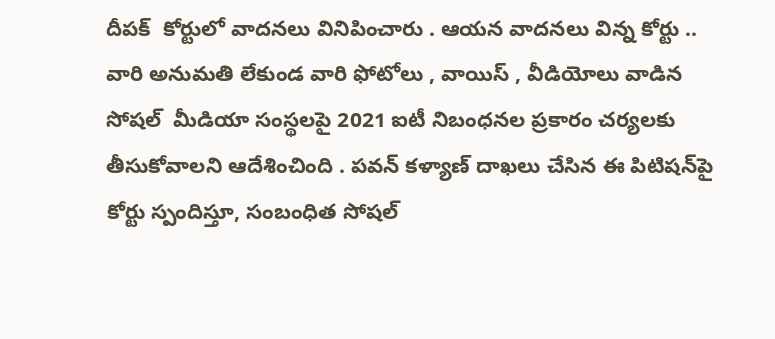దీపక్ ‌ కోర్టులో వాదనలు వినిపించారు . ఆయన వాదనలు విన్న కోర్టు .. వారి అనుమతి లేకుండ వారి ఫోటోలు , వాయిస్ ‌, వీడియోలు వాడిన సోషల్ ‌ మీడియా సంస్థలపై 2021 ఐటీ నిబంధనల ప్రకారం చర్యలకు తీసుకోవాలని ఆదేశించింది . పవన్ కళ్యాణ్ దాఖలు చేసిన ఈ పిటిషన్‌పై కోర్టు స్పందిస్తూ, సంబంధిత సోషల్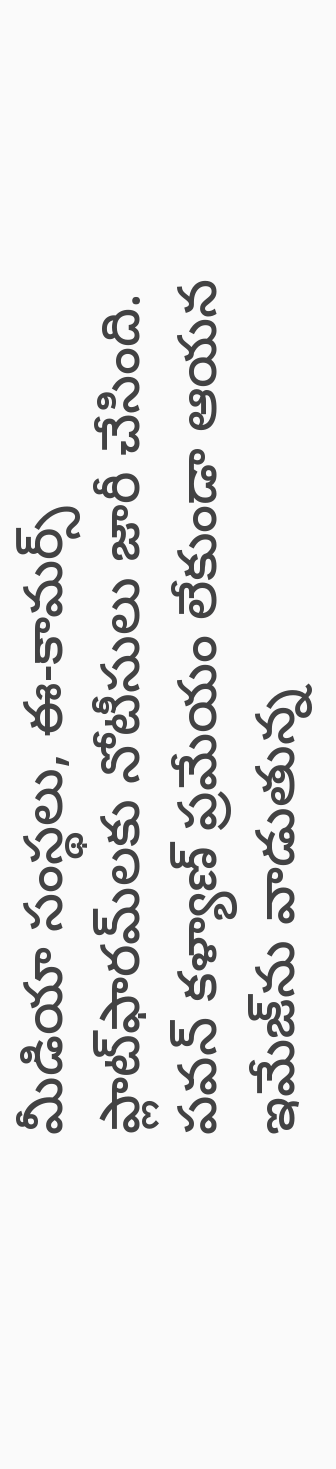మీడియా సంస్థలు, ఈ-కామర్స్ ప్లాట్‌ఫారమ్‌లకు నోటీసులు జారీ చేసింది. పవన్ కళ్యాణ్ ప్రమేయం లేకుండా ఆయన ఇమేజ్‌ను వాడుతున్న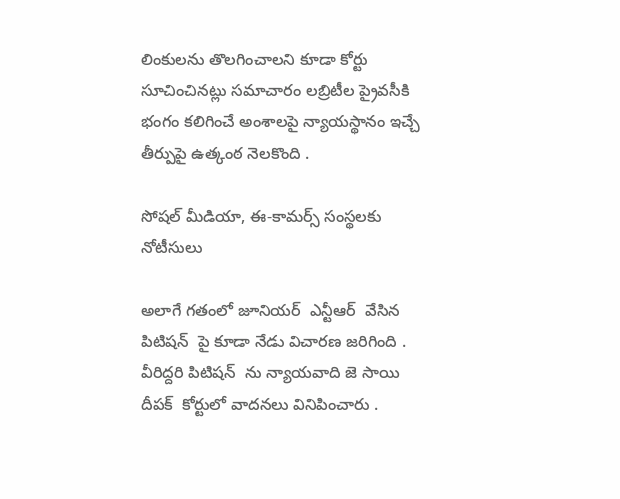లింకులను తొలగించాలని కూడా కోర్టు సూచించినట్లు సమాచారం లబ్రిటీల ప్రైవసీకి భంగం కలిగించే అంశాలపై న్యాయస్థానం ఇచ్చే తీర్పుపై ఉత్కంఠ నెలకొంది .

సోషల్ మీడియా, ఈ-కామర్స్ సంస్థలకు నోటీసులు

అలాగే గతంలో జూనియర్ ‌ ఎన్టీఆర్ ‌ వేసిన పిటిషన్ ‌ పై కూడా నేడు విచారణ జరిగింది . వీరిద్దరి పిటిషన్ ‌ ను న్యాయవాది జె సాయి దీపక్ ‌ కోర్టులో వాదనలు వినిపించారు .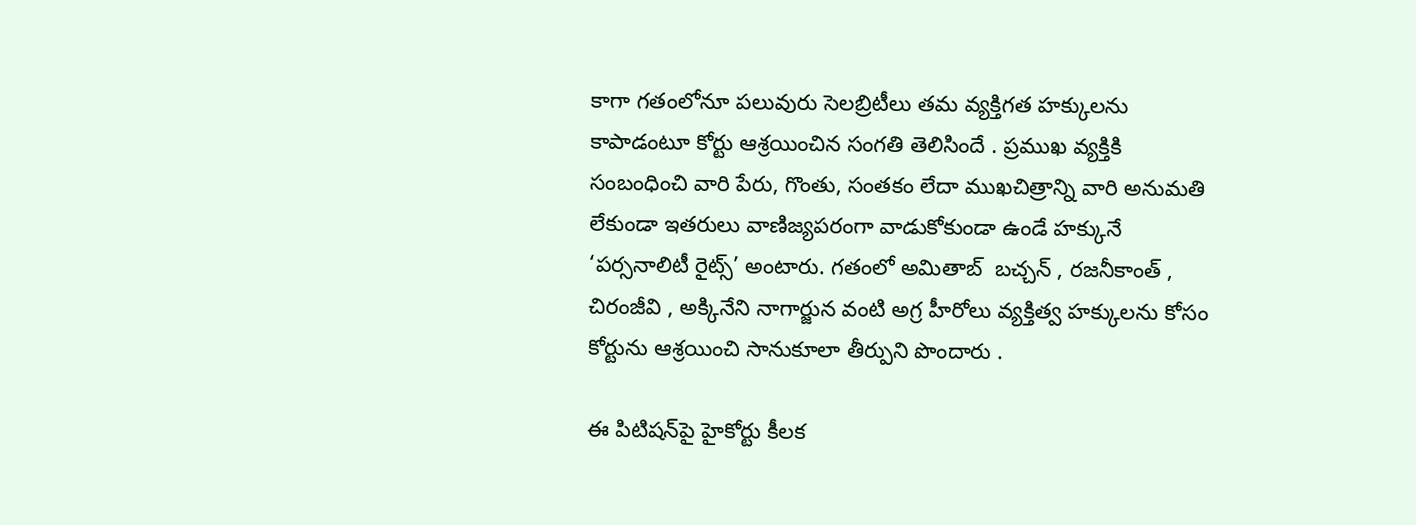కాగా గతంలోనూ పలువురు సెలబ్రిటీలు తమ వ్యక్తిగత హక్కులను కాపాడంటూ కోర్టు ఆశ్రయించిన సంగతి తెలిసిందే . ప్రముఖ వ్యక్తికి సంబంధించి వారి పేరు, గొంతు, సంతకం లేదా ముఖచిత్రాన్ని వారి అనుమతి లేకుండా ఇతరులు వాణిజ్యపరంగా వాడుకోకుండా ఉండే హక్కునే ‘పర్సనాలిటీ రైట్స్’ అంటారు. గతంలో అమితాబ్ ‌ బచ్చన్ ‌, రజనీకాంత్ ‌, చిరంజీవి , అక్కినేని నాగార్జున వంటి అగ్ర హీరోలు వ్యక్తిత్వ హక్కులను కోసం కోర్టును ఆశ్రయించి సానుకూలా తీర్పుని పొందారు .

ఈ పిటిషన్‌పై హైకోర్టు కీలక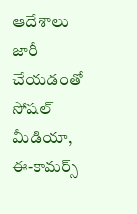ఆదేశాలు జారీ చేయడంతో సోషల్ మీడియా, ఈ-కామర్స్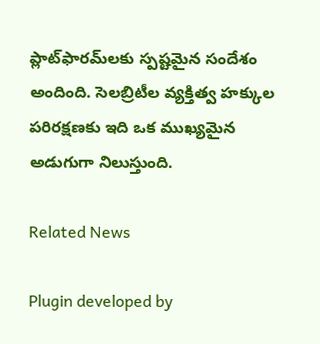ప్లాట్‌ఫారమ్‌లకు స్పష్టమైన సందేశం అందింది. సెలబ్రిటీల వ్యక్తిత్వ హక్కుల పరిరక్షణకు ఇది ఒక ముఖ్యమైన అడుగుగా నిలుస్తుంది.

Related News

Plugin developed by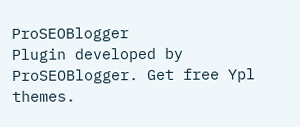ProSEOBlogger
Plugin developed by ProSEOBlogger. Get free Ypl themes.